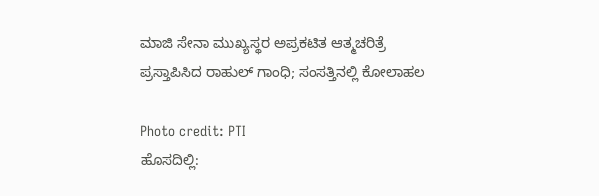ಮಾಜಿ ಸೇನಾ ಮುಖ್ಯಸ್ಥರ ಅಪ್ರಕಟಿತ ಆತ್ಮಚರಿತ್ರೆ ಪ್ರಸ್ತಾಪಿಸಿದ ರಾಹುಲ್ ಗಾಂಧಿ; ಸಂಸತ್ತಿನಲ್ಲಿ ಕೋಲಾಹಲ

Photo credit: PTI
ಹೊಸದಿಲ್ಲಿ: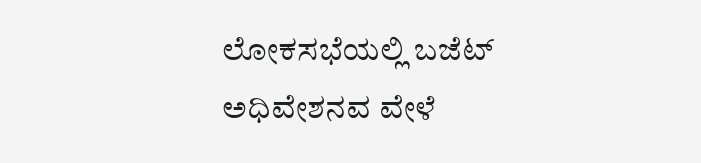ಲೋಕಸಭೆಯಲ್ಲಿ ಬಜೆಟ್ ಅಧಿವೇಶನವ ವೇಳೆ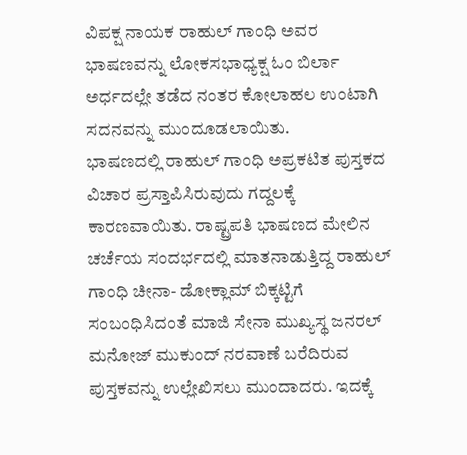ವಿಪಕ್ಷ ನಾಯಕ ರಾಹುಲ್ ಗಾಂಧಿ ಅವರ ಭಾಷಣವನ್ನು ಲೋಕಸಭಾಧ್ಯಕ್ಷ ಓಂ ಬಿರ್ಲಾ ಅರ್ಧದಲ್ಲೇ ತಡೆದ ನಂತರ ಕೋಲಾಹಲ ಉಂಟಾಗಿ ಸದನವನ್ನು ಮುಂದೂಡಲಾಯಿತು.
ಭಾಷಣದಲ್ಲಿ ರಾಹುಲ್ ಗಾಂಧಿ ಅಪ್ರಕಟಿತ ಪುಸ್ತಕದ ವಿಚಾರ ಪ್ರಸ್ತಾಪಿಸಿರುವುದು ಗದ್ದಲಕ್ಕೆ ಕಾರಣವಾಯಿತು. ರಾಷ್ಟ್ರಪತಿ ಭಾಷಣದ ಮೇಲಿನ ಚರ್ಚೆಯ ಸಂದರ್ಭದಲ್ಲಿ ಮಾತನಾಡುತ್ತಿದ್ದ ರಾಹುಲ್ ಗಾಂಧಿ ಚೀನಾ- ಡೋಕ್ಲಾಮ್ ಬಿಕ್ಕಟ್ಟಿಗೆ ಸಂಬಂಧಿಸಿದಂತೆ ಮಾಜಿ ಸೇನಾ ಮುಖ್ಯಸ್ಥ ಜನರಲ್ ಮನೋಜ್ ಮುಕುಂದ್ ನರವಾಣೆ ಬರೆದಿರುವ ಪುಸ್ತಕವನ್ನು ಉಲ್ಲೇಖಿಸಲು ಮುಂದಾದರು. ಇದಕ್ಕೆ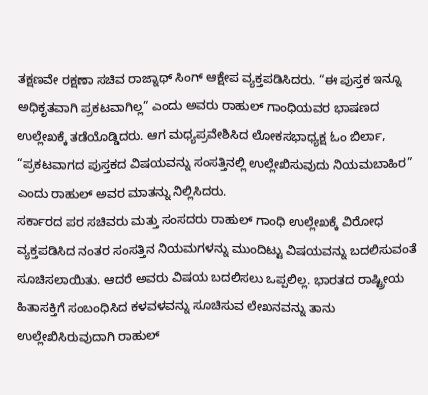ತಕ್ಷಣವೇ ರಕ್ಷಣಾ ಸಚಿವ ರಾಜ್ನಾಥ್ ಸಿಂಗ್ ಆಕ್ಷೇಪ ವ್ಯಕ್ತಪಡಿಸಿದರು. “ಈ ಪುಸ್ತಕ ಇನ್ನೂ ಅಧಿಕೃತವಾಗಿ ಪ್ರಕಟವಾಗಿಲ್ಲ” ಎಂದು ಅವರು ರಾಹುಲ್ ಗಾಂಧಿಯವರ ಭಾಷಣದ ಉಲ್ಲೇಖಕ್ಕೆ ತಡೆಯೊಡ್ಡಿದರು. ಆಗ ಮಧ್ಯಪ್ರವೇಶಿಸಿದ ಲೋಕಸಭಾಧ್ಯಕ್ಷ ಓಂ ಬಿರ್ಲಾ, “ಪ್ರಕಟವಾಗದ ಪುಸ್ತಕದ ವಿಷಯವನ್ನು ಸಂಸತ್ತಿನಲ್ಲಿ ಉಲ್ಲೇಖಿಸುವುದು ನಿಯಮಬಾಹಿರ” ಎಂದು ರಾಹುಲ್ ಅವರ ಮಾತನ್ನು ನಿಲ್ಲಿಸಿದರು.
ಸರ್ಕಾರದ ಪರ ಸಚಿವರು ಮತ್ತು ಸಂಸದರು ರಾಹುಲ್ ಗಾಂಧಿ ಉಲ್ಲೇಖಕ್ಕೆ ವಿರೋಧ ವ್ಯಕ್ತಪಡಿಸಿದ ನಂತರ ಸಂಸತ್ತಿನ ನಿಯಮಗಳನ್ನು ಮುಂದಿಟ್ಟು ವಿಷಯವನ್ನು ಬದಲಿಸುವಂತೆ ಸೂಚಿಸಲಾಯಿತು. ಆದರೆ ಅವರು ವಿಷಯ ಬದಲಿಸಲು ಒಪ್ಪಲಿಲ್ಲ. ಭಾರತದ ರಾಷ್ಟ್ರೀಯ ಹಿತಾಸಕ್ತಿಗೆ ಸಂಬಂಧಿಸಿದ ಕಳವಳವನ್ನು ಸೂಚಿಸುವ ಲೇಖನವನ್ನು ತಾನು ಉಲ್ಲೇಖಿಸಿರುವುದಾಗಿ ರಾಹುಲ್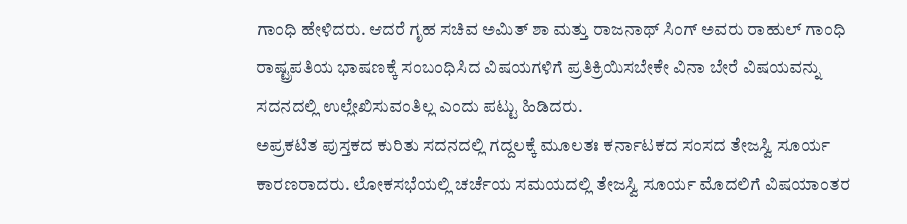ಗಾಂಧಿ ಹೇಳಿದರು. ಆದರೆ ಗೃಹ ಸಚಿವ ಅಮಿತ್ ಶಾ ಮತ್ತು ರಾಜನಾಥ್ ಸಿಂಗ್ ಅವರು ರಾಹುಲ್ ಗಾಂಧಿ ರಾಷ್ಟ್ರಪತಿಯ ಭಾಷಣಕ್ಕೆ ಸಂಬಂಧಿಸಿದ ವಿಷಯಗಳಿಗೆ ಪ್ರತಿಕ್ರಿಯಿಸಬೇಕೇ ವಿನಾ ಬೇರೆ ವಿಷಯವನ್ನು ಸದನದಲ್ಲಿ ಉಲ್ಲೇಖಿಸುವಂತಿಲ್ಲ ಎಂದು ಪಟ್ಟು ಹಿಡಿದರು.
ಅಪ್ರಕಟಿತ ಪುಸ್ತಕದ ಕುರಿತು ಸದನದಲ್ಲಿ ಗದ್ದಲಕ್ಕೆ ಮೂಲತಃ ಕರ್ನಾಟಕದ ಸಂಸದ ತೇಜಸ್ವಿ ಸೂರ್ಯ ಕಾರಣರಾದರು. ಲೋಕಸಭೆಯಲ್ಲಿ ಚರ್ಚೆಯ ಸಮಯದಲ್ಲಿ ತೇಜಸ್ವಿ ಸೂರ್ಯ ಮೊದಲಿಗೆ ವಿಷಯಾಂತರ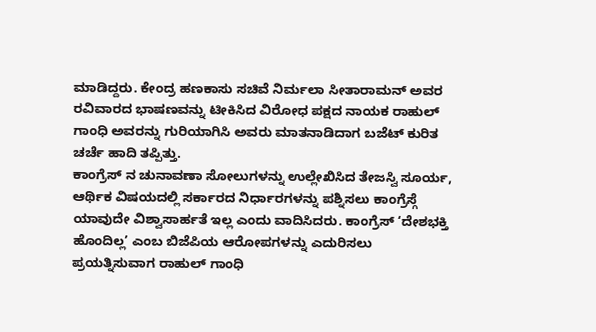ಮಾಡಿದ್ದರು. ಕೇಂದ್ರ ಹಣಕಾಸು ಸಚಿವೆ ನಿರ್ಮಲಾ ಸೀತಾರಾಮನ್ ಅವರ ರವಿವಾರದ ಭಾಷಣವನ್ನು ಟೀಕಿಸಿದ ವಿರೋಧ ಪಕ್ಷದ ನಾಯಕ ರಾಹುಲ್ ಗಾಂಧಿ ಅವರನ್ನು ಗುರಿಯಾಗಿಸಿ ಅವರು ಮಾತನಾಡಿದಾಗ ಬಜೆಟ್ ಕುರಿತ ಚರ್ಚೆ ಹಾದಿ ತಪ್ಪಿತ್ತು.
ಕಾಂಗ್ರೆಸ್ ನ ಚುನಾವಣಾ ಸೋಲುಗಳನ್ನು ಉಲ್ಲೇಖಿಸಿದ ತೇಜಸ್ವಿ ಸೂರ್ಯ, ಆರ್ಥಿಕ ವಿಷಯದಲ್ಲಿ ಸರ್ಕಾರದ ನಿರ್ಧಾರಗಳನ್ನು ಪಶ್ನಿಸಲು ಕಾಂಗ್ರೆಸ್ಗೆ ಯಾವುದೇ ವಿಶ್ವಾಸಾರ್ಹತೆ ಇಲ್ಲ ಎಂದು ವಾದಿಸಿದರು. ಕಾಂಗ್ರೆಸ್ ‘ದೇಶಭಕ್ತಿ ಹೊಂದಿಲ್ಲ’ ಎಂಬ ಬಿಜೆಪಿಯ ಆರೋಪಗಳನ್ನು ಎದುರಿಸಲು ಪ್ರಯತ್ನಿಸುವಾಗ ರಾಹುಲ್ ಗಾಂಧಿ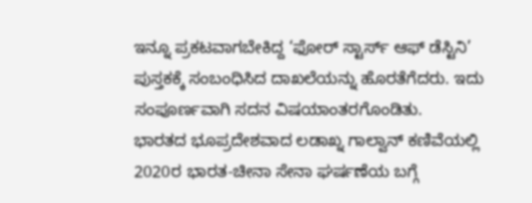ಇನ್ನೂ ಪ್ರಕಟವಾಗಬೇಕಿದ್ದ ‘ಫೋರ್ ಸ್ಟಾರ್ಸ್ ಆಫ್ ಡೆಸ್ಟಿನಿ’ ಪುಸ್ತಕಕ್ಕೆ ಸಂಬಂಧಿಸಿದ ದಾಖಲೆಯನ್ನು ಹೊರತೆಗೆದರು. ಇದು ಸಂಪೂರ್ಣವಾಗಿ ಸದನ ವಿಷಯಾಂತರಗೊಂಡಿತು.
ಭಾರತದ ಭೂಪ್ರದೇಶವಾದ ಲಡಾಖ್ನ ಗಾಲ್ವಾನ್ ಕಣಿವೆಯಲ್ಲಿ 2020ರ ಭಾರತ-ಚೀನಾ ಸೇನಾ ಘರ್ಷಣೆಯ ಬಗ್ಗೆ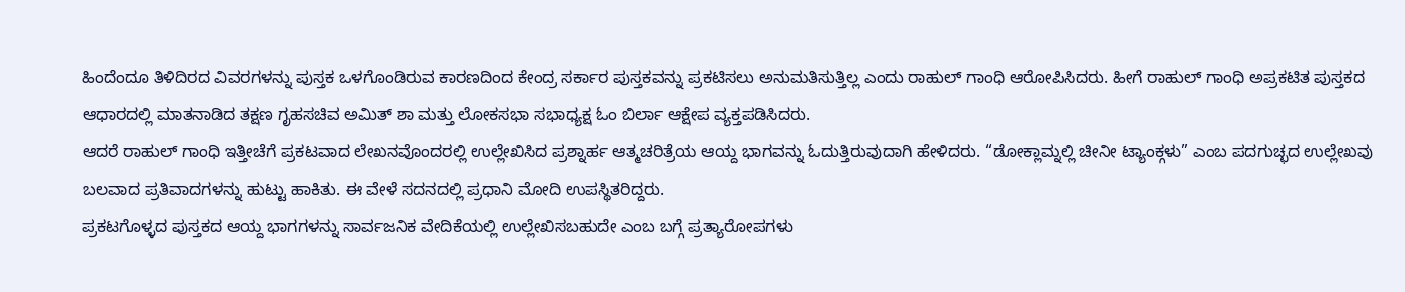ಹಿಂದೆಂದೂ ತಿಳಿದಿರದ ವಿವರಗಳನ್ನು ಪುಸ್ತಕ ಒಳಗೊಂಡಿರುವ ಕಾರಣದಿಂದ ಕೇಂದ್ರ ಸರ್ಕಾರ ಪುಸ್ತಕವನ್ನು ಪ್ರಕಟಿಸಲು ಅನುಮತಿಸುತ್ತಿಲ್ಲ ಎಂದು ರಾಹುಲ್ ಗಾಂಧಿ ಆರೋಪಿಸಿದರು. ಹೀಗೆ ರಾಹುಲ್ ಗಾಂಧಿ ಅಪ್ರಕಟಿತ ಪುಸ್ತಕದ ಆಧಾರದಲ್ಲಿ ಮಾತನಾಡಿದ ತಕ್ಷಣ ಗೃಹಸಚಿವ ಅಮಿತ್ ಶಾ ಮತ್ತು ಲೋಕಸಭಾ ಸಭಾಧ್ಯಕ್ಷ ಓಂ ಬಿರ್ಲಾ ಆಕ್ಷೇಪ ವ್ಯಕ್ತಪಡಿಸಿದರು.
ಆದರೆ ರಾಹುಲ್ ಗಾಂಧಿ ಇತ್ತೀಚೆಗೆ ಪ್ರಕಟವಾದ ಲೇಖನವೊಂದರಲ್ಲಿ ಉಲ್ಲೇಖಿಸಿದ ಪ್ರಶ್ನಾರ್ಹ ಆತ್ಮಚರಿತ್ರೆಯ ಆಯ್ದ ಭಾಗವನ್ನು ಓದುತ್ತಿರುವುದಾಗಿ ಹೇಳಿದರು. “ಡೋಕ್ಲಾಮ್ನಲ್ಲಿ ಚೀನೀ ಟ್ಯಾಂಕ್ಗಳು” ಎಂಬ ಪದಗುಚ್ಛದ ಉಲ್ಲೇಖವು ಬಲವಾದ ಪ್ರತಿವಾದಗಳನ್ನು ಹುಟ್ಟು ಹಾಕಿತು. ಈ ವೇಳೆ ಸದನದಲ್ಲಿ ಪ್ರಧಾನಿ ಮೋದಿ ಉಪಸ್ಥಿತರಿದ್ದರು.
ಪ್ರಕಟಗೊಳ್ಳದ ಪುಸ್ತಕದ ಆಯ್ದ ಭಾಗಗಳನ್ನು ಸಾರ್ವಜನಿಕ ವೇದಿಕೆಯಲ್ಲಿ ಉಲ್ಲೇಖಿಸಬಹುದೇ ಎಂಬ ಬಗ್ಗೆ ಪ್ರತ್ಯಾರೋಪಗಳು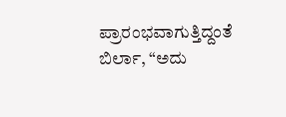ಪ್ರಾರಂಭವಾಗುತ್ತಿದ್ದಂತೆ ಬಿರ್ಲಾ, “ಅದು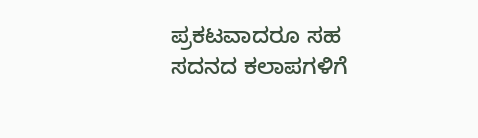ಪ್ರಕಟವಾದರೂ ಸಹ ಸದನದ ಕಲಾಪಗಳಿಗೆ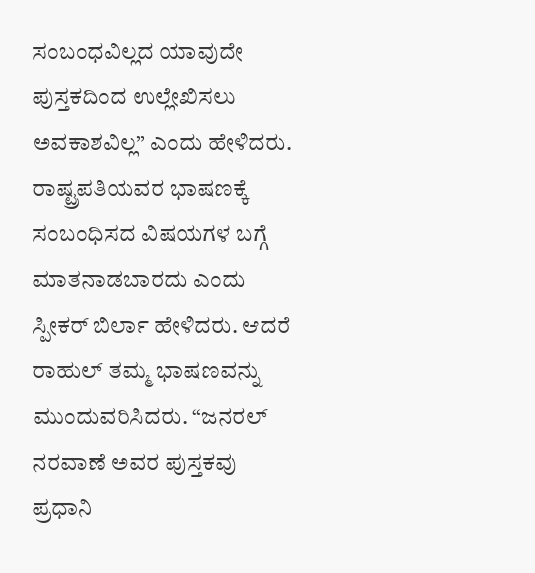ಸಂಬಂಧವಿಲ್ಲದ ಯಾವುದೇ ಪುಸ್ತಕದಿಂದ ಉಲ್ಲೇಖಿಸಲು ಅವಕಾಶವಿಲ್ಲ” ಎಂದು ಹೇಳಿದರು.
ರಾಷ್ಟ್ರಪತಿಯವರ ಭಾಷಣಕ್ಕೆ ಸಂಬಂಧಿಸದ ವಿಷಯಗಳ ಬಗ್ಗೆ ಮಾತನಾಡಬಾರದು ಎಂದು ಸ್ಪೀಕರ್ ಬಿರ್ಲಾ ಹೇಳಿದರು. ಆದರೆ ರಾಹುಲ್ ತಮ್ಮ ಭಾಷಣವನ್ನು ಮುಂದುವರಿಸಿದರು. “ಜನರಲ್ ನರವಾಣೆ ಅವರ ಪುಸ್ತಕವು ಪ್ರಧಾನಿ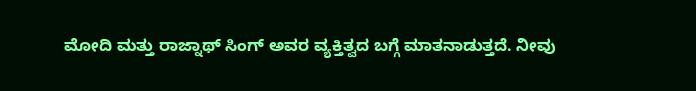ಮೋದಿ ಮತ್ತು ರಾಜ್ನಾಥ್ ಸಿಂಗ್ ಅವರ ವ್ಯಕ್ತಿತ್ವದ ಬಗ್ಗೆ ಮಾತನಾಡುತ್ತದೆ. ನೀವು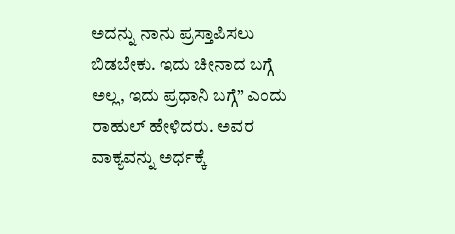ಅದನ್ನು ನಾನು ಪ್ರಸ್ತಾಪಿಸಲು ಬಿಡಬೇಕು. ಇದು ಚೀನಾದ ಬಗ್ಗೆ ಅಲ್ಲ, ಇದು ಪ್ರಧಾನಿ ಬಗ್ಗೆ” ಎಂದು ರಾಹುಲ್ ಹೇಳಿದರು. ಅವರ ವಾಕ್ಯವನ್ನು ಅರ್ಧಕ್ಕೆ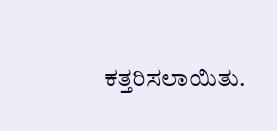ಕತ್ತರಿಸಲಾಯಿತು.